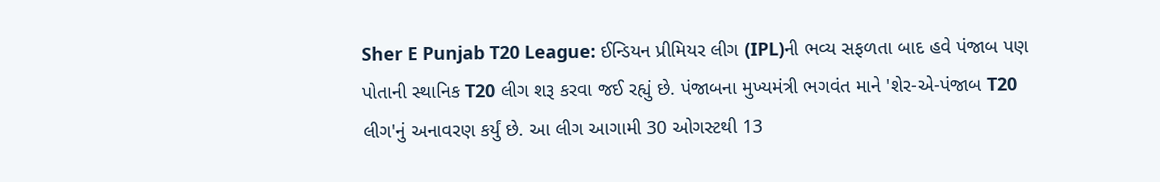Sher E Punjab T20 League: ઈન્ડિયન પ્રીમિયર લીગ (IPL)ની ભવ્ય સફળતા બાદ હવે પંજાબ પણ પોતાની સ્થાનિક T20 લીગ શરૂ કરવા જઈ રહ્યું છે. પંજાબના મુખ્યમંત્રી ભગવંત માને 'શેર-એ-પંજાબ T20 લીગ'નું અનાવરણ કર્યું છે. આ લીગ આગામી 30 ઓગસ્ટથી 13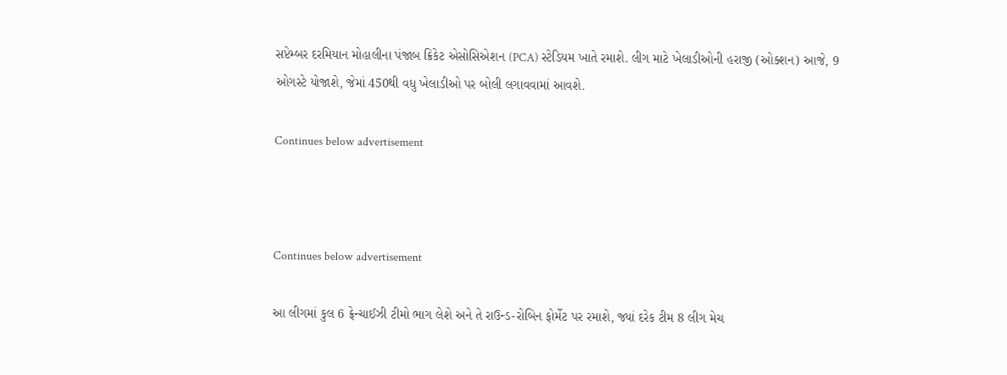સપ્ટેમ્બર દરમિયાન મોહાલીના પંજાબ ક્રિકેટ એસોસિએશન (PCA) સ્ટેડિયમ ખાતે રમાશે. લીગ માટે ખેલાડીઓની હરાજી (ઓક્શન) આજે, 9 ઓગસ્ટે યોજાશે, જેમાં 450થી વધુ ખેલાડીઓ પર બોલી લગાવવામાં આવશે.

Continues below advertisement



Continues below advertisement

આ લીગમાં કુલ 6 ફ્રેન્ચાઈઝી ટીમો ભાગ લેશે અને તે રાઉન્ડ-રોબિન ફોર્મેટ પર રમાશે, જ્યાં દરેક ટીમ 8 લીગ મેચ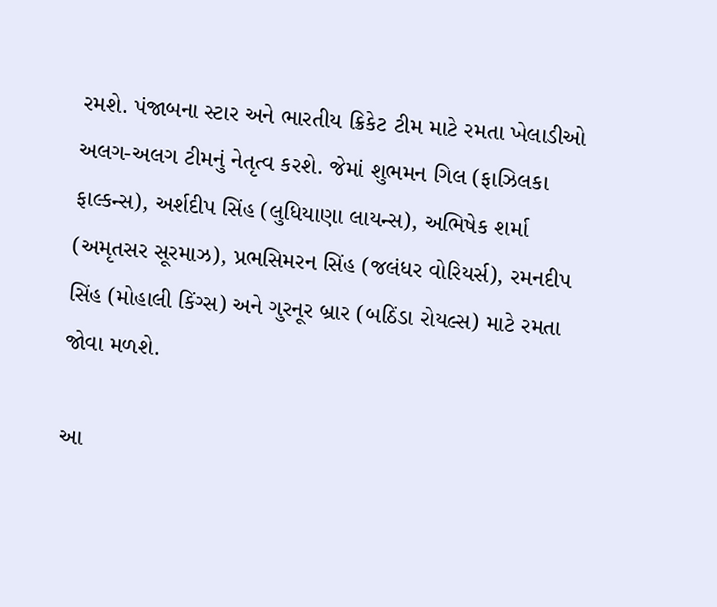રમશે. પંજાબના સ્ટાર અને ભારતીય ક્રિકેટ ટીમ માટે રમતા ખેલાડીઓ અલગ-અલગ ટીમનું નેતૃત્વ કરશે. જેમાં શુભમન ગિલ (ફાઝિલકા ફાલ્કન્સ), અર્શદીપ સિંહ (લુધિયાણા લાયન્સ), અભિષેક શર્મા (અમૃતસર સૂરમાઝ), પ્રભસિમરન સિંહ (જલંધર વોરિયર્સ), રમનદીપ સિંહ (મોહાલી કિંગ્સ) અને ગુરનૂર બ્રાર (બઠિંડા રોયલ્સ) માટે રમતા જોવા મળશે.

આ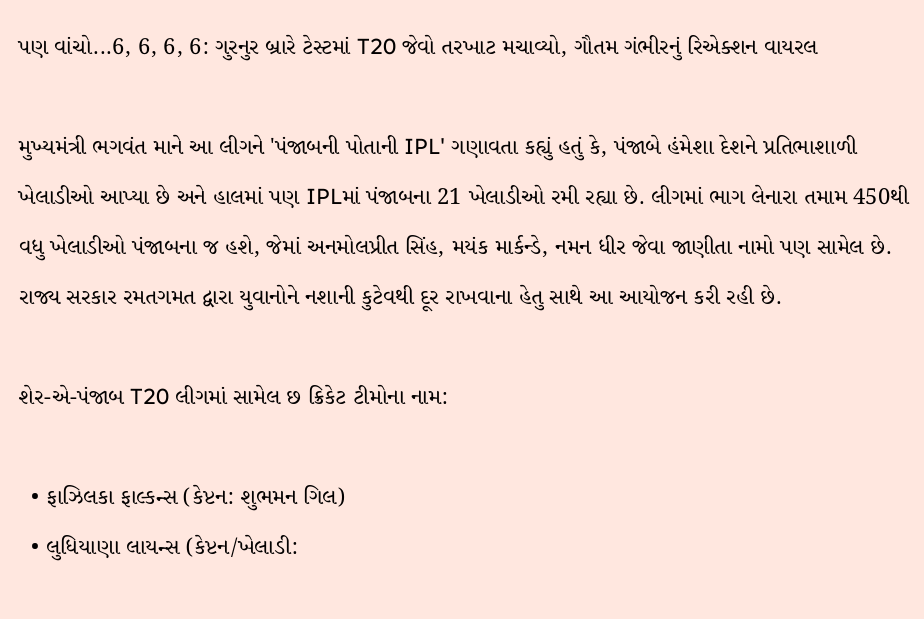પણ વાંચો...6, 6, 6, 6: ગુરનુર બ્રારે ટેસ્ટમાં T20 જેવો તરખાટ મચાવ્યો, ગૌતમ ગંભીરનું રિએક્શન વાયરલ

મુખ્યમંત્રી ભગવંત માને આ લીગને 'પંજાબની પોતાની IPL' ગણાવતા કહ્યું હતું કે, પંજાબે હંમેશા દેશને પ્રતિભાશાળી ખેલાડીઓ આપ્યા છે અને હાલમાં પણ IPLમાં પંજાબના 21 ખેલાડીઓ રમી રહ્યા છે. લીગમાં ભાગ લેનારા તમામ 450થી વધુ ખેલાડીઓ પંજાબના જ હશે, જેમાં અનમોલપ્રીત સિંહ, મયંક માર્કન્ડે, નમન ધીર જેવા જાણીતા નામો પણ સામેલ છે. રાજ્ય સરકાર રમતગમત દ્વારા યુવાનોને નશાની કુટેવથી દૂર રાખવાના હેતુ સાથે આ આયોજન કરી રહી છે.

શેર-એ-પંજાબ T20 લીગમાં સામેલ છ ક્રિકેટ ટીમોના નામ:

  • ફાઝિલકા ફાલ્કન્સ (કેપ્ટન: શુભમન ગિલ)
  • લુધિયાણા લાયન્સ (કેપ્ટન/ખેલાડી: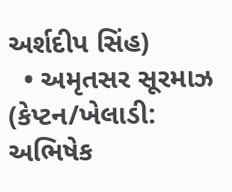અર્શદીપ સિંહ)
  • અમૃતસર સૂરમાઝ (કેપ્ટન/ખેલાડી: અભિષેક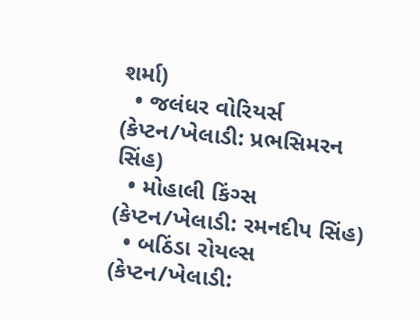શર્મા)
  • જલંધર વોરિયર્સ (કેપ્ટન/ખેલાડી: પ્રભસિમરન સિંહ)
  • મોહાલી કિંગ્સ (કેપ્ટન/ખેલાડી: રમનદીપ સિંહ)
  • બઠિંડા રોયલ્સ (કેપ્ટન/ખેલાડી: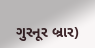ગુરનૂર બ્રાર)